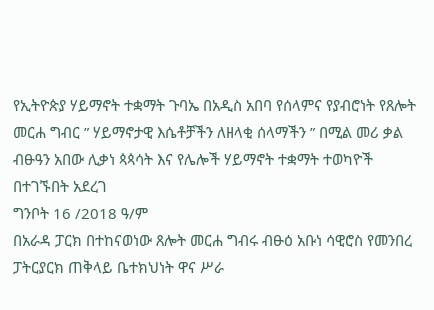የኢትዮጵያ ሃይማኖት ተቋማት ጉባኤ በአዲስ አበባ የሰላምና የያብሮነት የጸሎት መርሐ ግብር ” ሃይማኖታዊ እሴቶቻችን ለዘላቂ ሰላማችን ” በሚል መሪ ቃል ብፁዓን አበው ሊቃነ ጳጳሳት እና የሌሎች ሃይማኖት ተቋማት ተወካዮች በተገኙበት አደረገ
ግንቦት 16 /2018 ዓ/ም
በአራዳ ፓርክ በተከናወነው ጸሎት መርሐ ግብሩ ብፁዕ አቡነ ሳዊሮስ የመንበረ ፓትርያርክ ጠቅላይ ቤተክህነት ዋና ሥራ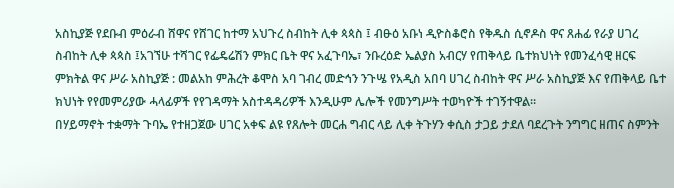አስኪያጅ የደቡብ ምዕራብ ሸዋና የሸገር ከተማ አህጉረ ስብከት ሊቀ ጳጳስ ፤ ብፁዕ አቡነ ዲዮስቆሮስ የቅዱስ ሲኖዶስ ዋና ጸሐፊ የራያ ሀገረ ስብከት ሊቀ ጳጳስ ፤አገኘሁ ተሻገር የፌዴሬሽን ምክር ቤት ዋና አፈጉባኤ፣ ንቡረዕድ ኤልያስ አብርሃ የጠቅላይ ቤተክህነት የመንፈሳዊ ዘርፍ ምክትል ዋና ሥራ አስኪያጅ : መልአከ ምሕረት ቆሞስ አባ ገብረ መድኅን ንጉሤ የአዲስ አበባ ሀገረ ስብከት ዋና ሥራ አስኪያጅ እና የጠቅላይ ቤተ ክህነት የየመምሪያው ሓላፊዎች የየገዳማት አስተዳዳሪዎች እንዲሁም ሌሎች የመንግሥት ተወካዮች ተገኝተዋል።
በሃይማኖት ተቋማት ጉባኤ የተዘጋጀው ሀገር አቀፍ ልዩ የጸሎት መርሐ ግብር ላይ ሊቀ ትጉሃን ቀሲስ ታጋይ ታደለ ባደረጉት ንግግር ዘጠና ስምንት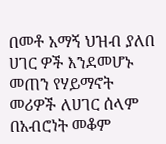በመቶ አማኝ ህዝብ ያለበ ሀገር ዎች እንደመሆኑ መጠን የሃይማኖት መሪዎች ለሀገር ሰላም በአብሮነት መቆም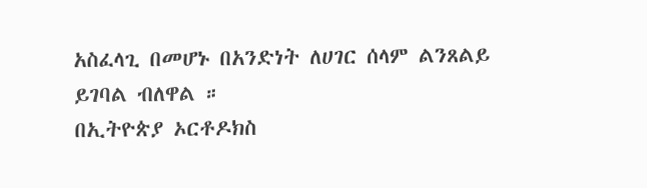አስፈላጊ በመሆኑ በአንድነት ለሀገር ሰላም ልንጸልይ ይገባል ብለዋል ።
በኢትዮጵያ ኦርቶዶክስ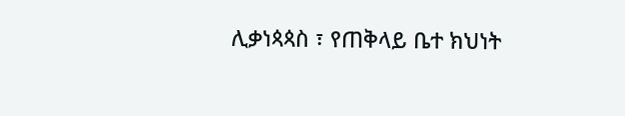ሊቃነጳጳስ ፣ የጠቅላይ ቤተ ክህነት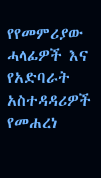የየመምሪያው ሓላፊዎች እና የአድባራት አስተዳዳሪዎች የመሐረነ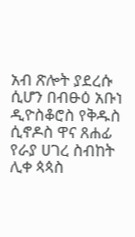አብ ጽሎት ያደረሱ ሲሆን በብፁዕ አቡነ ዲዮስቆሮስ የቅዱስ ሲኖዶስ ዋና ጸሐፊ የራያ ሀገረ ስብከት ሊቀ ጳጳስ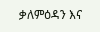ቃለምዕዳን እና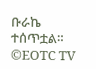ቡራኬ ተሰጥቷል።
©EOTC TV